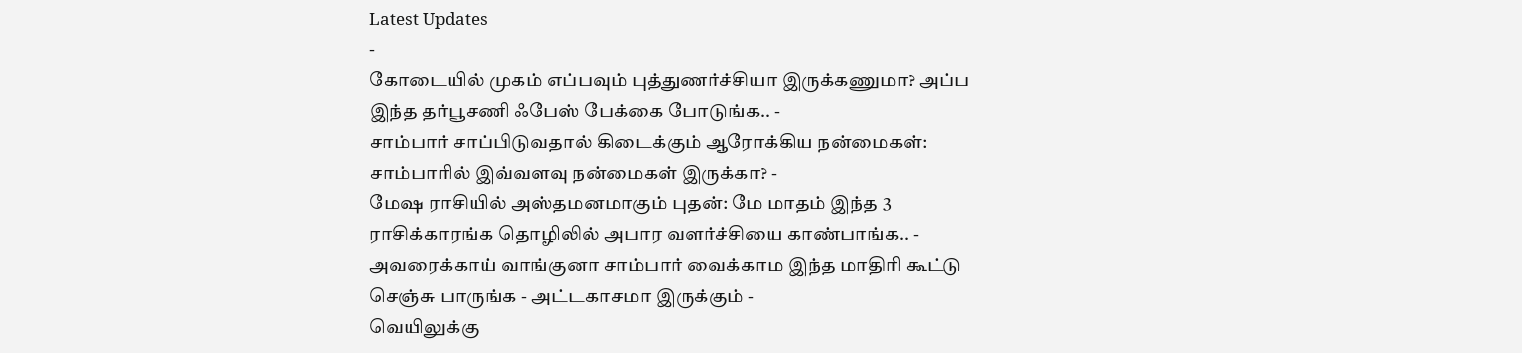Latest Updates
-
கோடையில் முகம் எப்பவும் புத்துணர்ச்சியா இருக்கணுமா? அப்ப இந்த தர்பூசணி ஃபேஸ் பேக்கை போடுங்க.. -
சாம்பார் சாப்பிடுவதால் கிடைக்கும் ஆரோக்கிய நன்மைகள்: சாம்பாரில் இவ்வளவு நன்மைகள் இருக்கா? -
மேஷ ராசியில் அஸ்தமனமாகும் புதன்: மே மாதம் இந்த 3 ராசிக்காரங்க தொழிலில் அபார வளர்ச்சியை காண்பாங்க.. -
அவரைக்காய் வாங்குனா சாம்பார் வைக்காம இந்த மாதிரி கூட்டு செஞ்சு பாருங்க - அட்டகாசமா இருக்கும் -
வெயிலுக்கு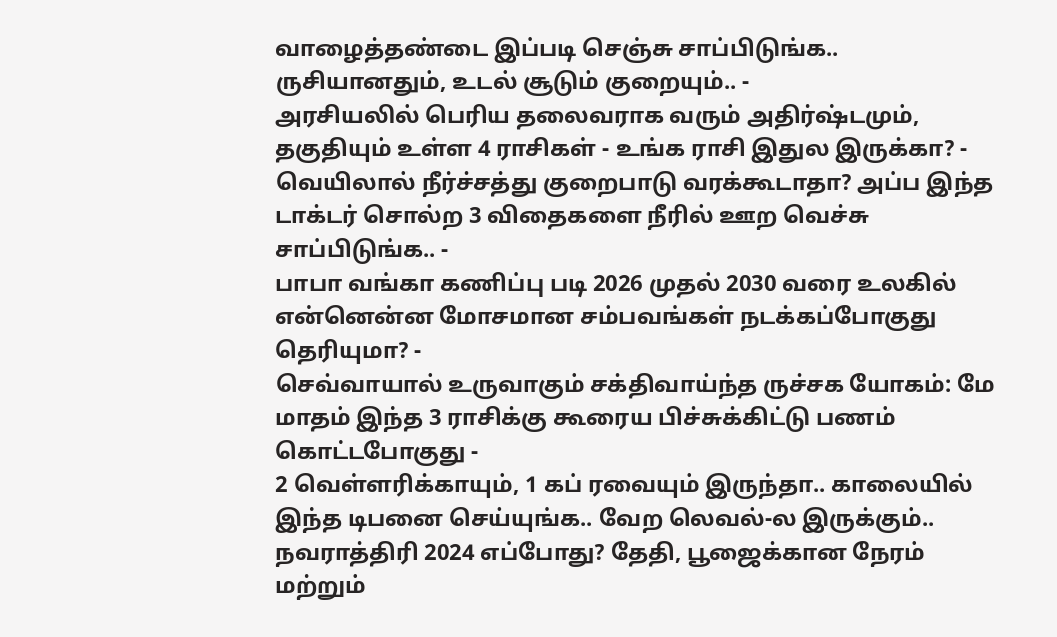வாழைத்தண்டை இப்படி செஞ்சு சாப்பிடுங்க.. ருசியானதும், உடல் சூடும் குறையும்.. -
அரசியலில் பெரிய தலைவராக வரும் அதிர்ஷ்டமும், தகுதியும் உள்ள 4 ராசிகள் - உங்க ராசி இதுல இருக்கா? -
வெயிலால் நீர்ச்சத்து குறைபாடு வரக்கூடாதா? அப்ப இந்த டாக்டர் சொல்ற 3 விதைகளை நீரில் ஊற வெச்சு சாப்பிடுங்க.. -
பாபா வங்கா கணிப்பு படி 2026 முதல் 2030 வரை உலகில் என்னென்ன மோசமான சம்பவங்கள் நடக்கப்போகுது தெரியுமா? -
செவ்வாயால் உருவாகும் சக்திவாய்ந்த ருச்சக யோகம்: மே மாதம் இந்த 3 ராசிக்கு கூரைய பிச்சுக்கிட்டு பணம் கொட்டபோகுது -
2 வெள்ளரிக்காயும், 1 கப் ரவையும் இருந்தா.. காலையில் இந்த டிபனை செய்யுங்க.. வேற லெவல்-ல இருக்கும்..
நவராத்திரி 2024 எப்போது? தேதி, பூஜைக்கான நேரம் மற்றும்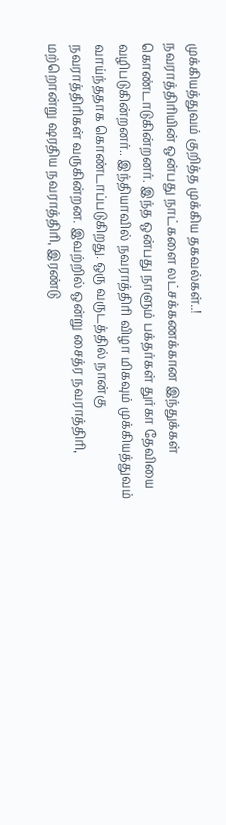முக்கியத்துவம் குறித்த முக்கிய தகவல்கள்..!
நவராத்திரியின் ஒன்பது நாட்களை லட்சக்கணக்கான இந்துக்கள் கொண்டாடுகின்றனர். இந்த ஒன்பது நாளும் பக்தர்கள் துர்கா தேவியை வழிபடுகின்றனர்.. இந்தியாவில் நவராத்திரி விழா மிகவும் முக்கியத்துவம் வாய்ந்ததாக கொண்டாப்படுகிறது. ஒரு வருடத்தில் நான்கு நவராத்திரிகள் வருகின்றன. இவற்றில் ஒன்று சைத்ர நவராத்திரி, மற்றொன்று ஷரதிய நவராத்திரி, இரண்டு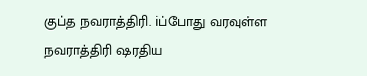குப்த நவராத்திரி. iப்போது வரவுள்ள நவராத்திரி ஷரதிய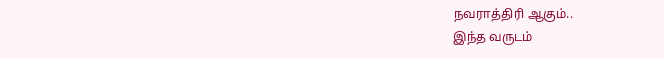நவராத்திரி ஆகும்..
இந்த வருடம்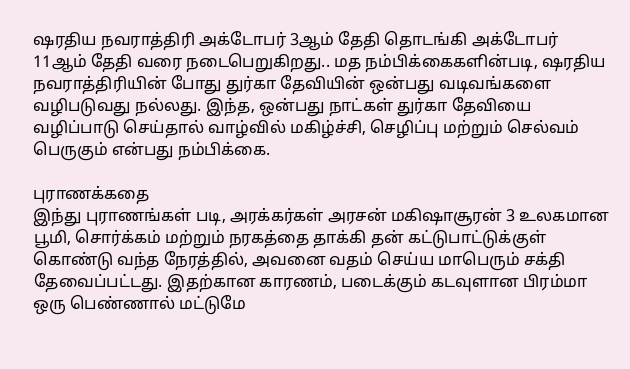ஷரதிய நவராத்திரி அக்டோபர் 3ஆம் தேதி தொடங்கி அக்டோபர் 11ஆம் தேதி வரை நடைபெறுகிறது.. மத நம்பிக்கைகளின்படி, ஷரதிய நவராத்திரியின் போது துர்கா தேவியின் ஒன்பது வடிவங்களை வழிபடுவது நல்லது. இந்த, ஒன்பது நாட்கள் துர்கா தேவியை வழிப்பாடு செய்தால் வாழ்வில் மகிழ்ச்சி, செழிப்பு மற்றும் செல்வம் பெருகும் என்பது நம்பிக்கை.

புராணக்கதை
இந்து புராணங்கள் படி, அரக்கர்கள் அரசன் மகிஷாசூரன் 3 உலகமான பூமி, சொர்க்கம் மற்றும் நரகத்தை தாக்கி தன் கட்டுபாட்டுக்குள் கொண்டு வந்த நேரத்தில், அவனை வதம் செய்ய மாபெரும் சக்தி தேவைப்பட்டது. இதற்கான காரணம், படைக்கும் கடவுளான பிரம்மா ஒரு பெண்ணால் மட்டுமே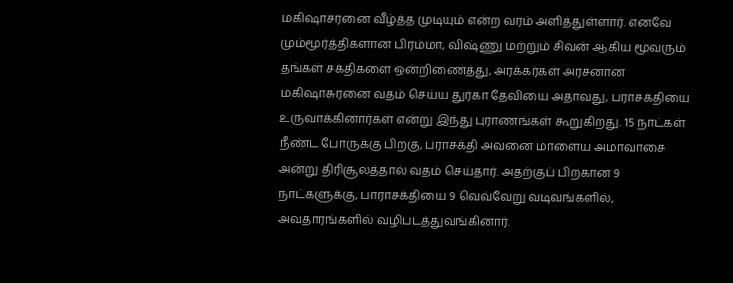மகிஷாசரனை வீழ்த்த முடியும் என்ற வரம் அளித்துள்ளார். எனவே மும்மூர்த்திகளான பிரம்மா, விஷ்ணு மற்றும் சிவன் ஆகிய மூவரும் தங்கள் சக்திகளை ஒன்றிணைத்து, அரக்கர்கள் அரசனான மகிஷாசுரனை வதம் செய்ய துர்கா தேவியை அதாவது, பராசக்தியை உருவாக்கினார்கள் என்று இந்து புராணங்கள் கூறுகிறது. 15 நாட்கள் நீண்ட போருக்கு பிறகு, பராசக்தி அவனை மாளைய அமாவாசை அன்று திரிசூலத்தால் வதம் செய்தார். அதற்குப் பிறகான 9 நாட்களுக்கு, பாராசக்தியை 9 வெவ்வேறு வடிவங்களில், அவதாரங்களில் வழிபடத்துவங்கினார்.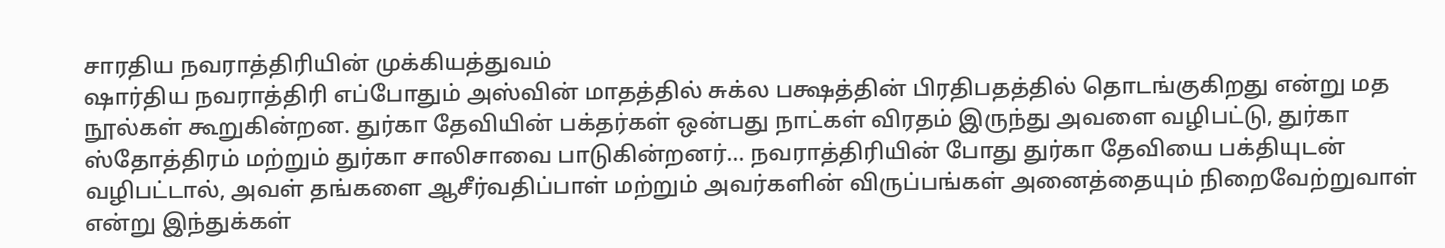சாரதிய நவராத்திரியின் முக்கியத்துவம்
ஷார்திய நவராத்திரி எப்போதும் அஸ்வின் மாதத்தில் சுக்ல பக்ஷத்தின் பிரதிபதத்தில் தொடங்குகிறது என்று மத நூல்கள் கூறுகின்றன. துர்கா தேவியின் பக்தர்கள் ஒன்பது நாட்கள் விரதம் இருந்து அவளை வழிபட்டு, துர்கா ஸ்தோத்திரம் மற்றும் துர்கா சாலிசாவை பாடுகின்றனர்... நவராத்திரியின் போது துர்கா தேவியை பக்தியுடன் வழிபட்டால், அவள் தங்களை ஆசீர்வதிப்பாள் மற்றும் அவர்களின் விருப்பங்கள் அனைத்தையும் நிறைவேற்றுவாள் என்று இந்துக்கள்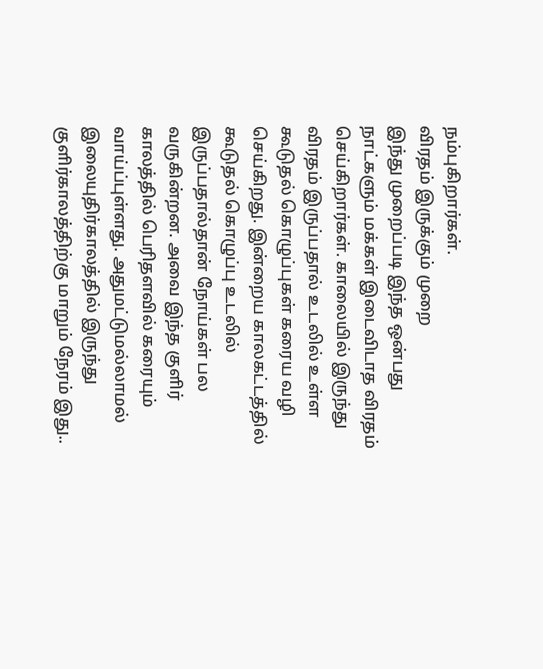நம்புகிறார்கள்.
விரதம் இருக்கும் முறை
இந்து முறைப்படி இந்த ஒன்பது நாட்களும் மக்கள் இடைவிடாத விரதம் செய்கிறார்கள். காலையில் இருந்து விரதம் இருப்பதால் உடலில் உள்ள கூடுதல் கொழுப்புகள் கரைய வழி செய்கிறது. இன்றைய காலகட்டத்தில் கூடுதல் கொழுப்பு உடலில் இருப்பதால்தான் நோய்கள் பல வருகின்றன. அவை இந்த குளிர் காலத்தில் பெரிதளவில் கரையும் வாய்ப்புள்ளது. அதுமட்டுமல்லாமல் இலையுதிர்காலத்தில் இருந்து குளிர்காலத்திற்கு மாறும் நேரம் இது..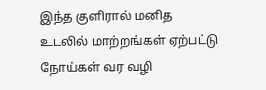இந்த குளிரால் மனித உடலில் மாற்றங்கள் ஏற்பட்டு நோய்கள் வர வழி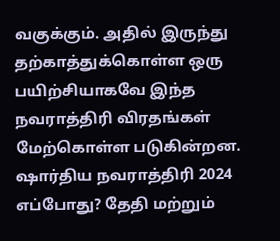வகுக்கும். அதில் இருந்து தற்காத்துக்கொள்ள ஒரு பயிற்சியாகவே இந்த நவராத்திரி விரதங்கள் மேற்கொள்ள படுகின்றன.
ஷார்திய நவராத்திரி 2024 எப்போது? தேதி மற்றும்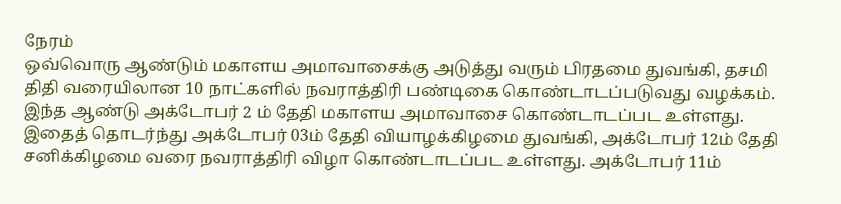நேரம்
ஒவ்வொரு ஆண்டும் மகாளய அமாவாசைக்கு அடுத்து வரும் பிரதமை துவங்கி, தசமி திதி வரையிலான 10 நாட்களில் நவராத்திரி பண்டிகை கொண்டாடப்படுவது வழக்கம். இந்த ஆண்டு அக்டோபர் 2 ம் தேதி மகாளய அமாவாசை கொண்டாடப்பட உள்ளது. இதைத் தொடர்ந்து அக்டோபர் 03ம் தேதி வியாழக்கிழமை துவங்கி, அக்டோபர் 12ம் தேதி சனிக்கிழமை வரை நவராத்திரி விழா கொண்டாடப்பட உள்ளது. அக்டோபர் 11ம்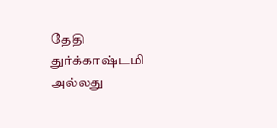தேதி துர்க்காஷ்டமி அல்லது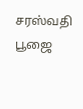சரஸ்வதி பூஜை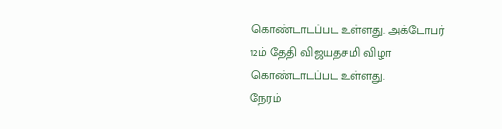கொண்டாடப்பட உள்ளது. அக்டோபர் 12ம் தேதி விஜயதசமி விழா கொண்டாடப்பட உள்ளது.
நேரம்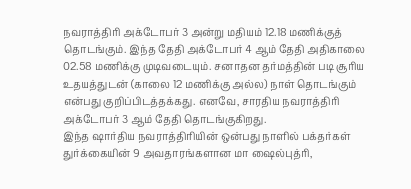நவராத்திரி அக்டோபர் 3 அன்று மதியம் 12.18 மணிக்குத் தொடங்கும். இந்த தேதி அக்டோபர் 4 ஆம் தேதி அதிகாலை 02.58 மணிக்கு முடிவடையும். சனாதன தர்மத்தின் படி சூரிய உதயத்துடன் (காலை 12 மணிக்கு அல்ல) நாள் தொடங்கும் என்பது குறிப்பிடத்தக்கது. எனவே, சாரதிய நவராத்திரி அக்டோபர் 3 ஆம் தேதி தொடங்குகிறது.
இந்த ஷார்திய நவராத்திரியின் ஒன்பது நாளில் பக்தர்கள் துர்க்கையின் 9 அவதாரங்களான மா ஷைல்புத்ரி,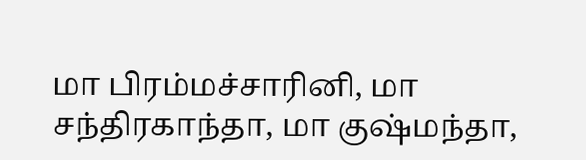மா பிரம்மச்சாரினி, மா சந்திரகாந்தா, மா குஷ்மந்தா,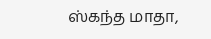ஸ்கந்த மாதா,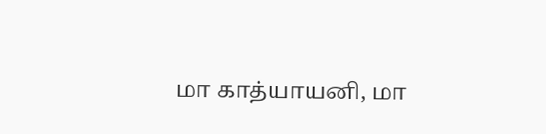மா காத்யாயனி, மா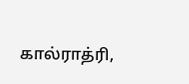கால்ராத்ரி,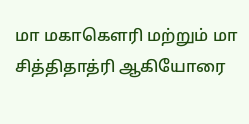மா மகாகௌரி மற்றும் மா சித்திதாத்ரி ஆகியோரை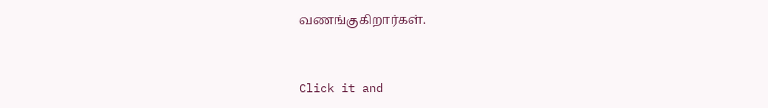வணங்குகிறார்கள்.



Click it and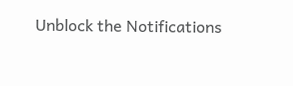Unblock the Notifications